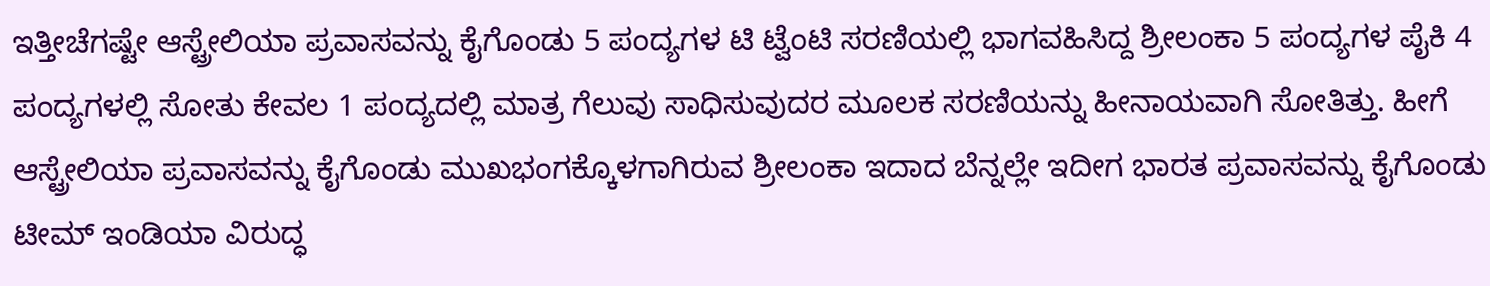ಇತ್ತೀಚೆಗಷ್ಟೇ ಆಸ್ಟ್ರೇಲಿಯಾ ಪ್ರವಾಸವನ್ನು ಕೈಗೊಂಡು 5 ಪಂದ್ಯಗಳ ಟಿ ಟ್ವೆಂಟಿ ಸರಣಿಯಲ್ಲಿ ಭಾಗವಹಿಸಿದ್ದ ಶ್ರೀಲಂಕಾ 5 ಪಂದ್ಯಗಳ ಪೈಕಿ 4 ಪಂದ್ಯಗಳಲ್ಲಿ ಸೋತು ಕೇವಲ 1 ಪಂದ್ಯದಲ್ಲಿ ಮಾತ್ರ ಗೆಲುವು ಸಾಧಿಸುವುದರ ಮೂಲಕ ಸರಣಿಯನ್ನು ಹೀನಾಯವಾಗಿ ಸೋತಿತ್ತು. ಹೀಗೆ ಆಸ್ಟ್ರೇಲಿಯಾ ಪ್ರವಾಸವನ್ನು ಕೈಗೊಂಡು ಮುಖಭಂಗಕ್ಕೊಳಗಾಗಿರುವ ಶ್ರೀಲಂಕಾ ಇದಾದ ಬೆನ್ನಲ್ಲೇ ಇದೀಗ ಭಾರತ ಪ್ರವಾಸವನ್ನು ಕೈಗೊಂಡು ಟೀಮ್ ಇಂಡಿಯಾ ವಿರುದ್ಧ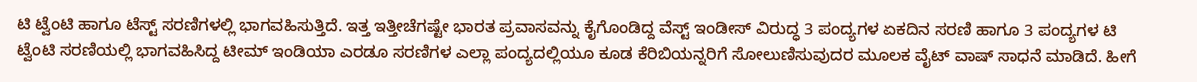ಟಿ ಟ್ವೆಂಟಿ ಹಾಗೂ ಟೆಸ್ಟ್ ಸರಣಿಗಳಲ್ಲಿ ಭಾಗವಹಿಸುತ್ತಿದೆ. ಇತ್ತ ಇತ್ತೀಚೆಗಷ್ಟೇ ಭಾರತ ಪ್ರವಾಸವನ್ನು ಕೈಗೊಂಡಿದ್ದ ವೆಸ್ಟ್ ಇಂಡೀಸ್ ವಿರುದ್ಧ 3 ಪಂದ್ಯಗಳ ಏಕದಿನ ಸರಣಿ ಹಾಗೂ 3 ಪಂದ್ಯಗಳ ಟಿ ಟ್ವೆಂಟಿ ಸರಣಿಯಲ್ಲಿ ಭಾಗವಹಿಸಿದ್ದ ಟೀಮ್ ಇಂಡಿಯಾ ಎರಡೂ ಸರಣಿಗಳ ಎಲ್ಲಾ ಪಂದ್ಯದಲ್ಲಿಯೂ ಕೂಡ ಕೆರಿಬಿಯನ್ನರಿಗೆ ಸೋಲುಣಿಸುವುದರ ಮೂಲಕ ವೈಟ್ ವಾಷ್ ಸಾಧನೆ ಮಾಡಿದೆ. ಹೀಗೆ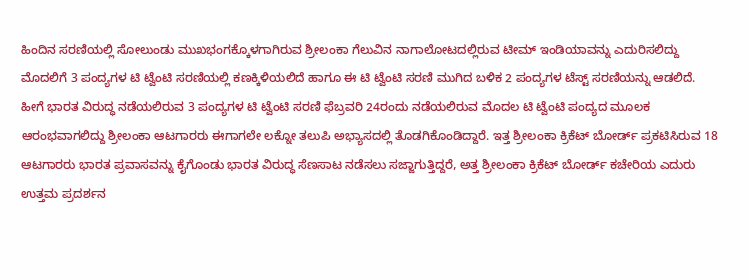ಹಿಂದಿನ ಸರಣಿಯಲ್ಲಿ ಸೋಲುಂಡು ಮುಖಭಂಗಕ್ಕೊಳಗಾಗಿರುವ ಶ್ರೀಲಂಕಾ ಗೆಲುವಿನ ನಾಗಾಲೋಟದಲ್ಲಿರುವ ಟೀಮ್ ಇಂಡಿಯಾವನ್ನು ಎದುರಿಸಲಿದ್ದು ಮೊದಲಿಗೆ 3 ಪಂದ್ಯಗಳ ಟಿ ಟ್ವೆಂಟಿ ಸರಣಿಯಲ್ಲಿ ಕಣಕ್ಕಿಳಿಯಲಿದೆ ಹಾಗೂ ಈ ಟಿ ಟ್ವೆಂಟಿ ಸರಣಿ ಮುಗಿದ ಬಳಿಕ 2 ಪಂದ್ಯಗಳ ಟೆಸ್ಟ್ ಸರಣಿಯನ್ನು ಆಡಲಿದೆ.
ಹೀಗೆ ಭಾರತ ವಿರುದ್ಧ ನಡೆಯಲಿರುವ 3 ಪಂದ್ಯಗಳ ಟಿ ಟ್ವೆಂಟಿ ಸರಣಿ ಫೆಬ್ರವರಿ 24ರಂದು ನಡೆಯಲಿರುವ ಮೊದಲ ಟಿ ಟ್ವೆಂಟಿ ಪಂದ್ಯದ ಮೂಲಕ ಆರಂಭವಾಗಲಿದ್ದು ಶ್ರೀಲಂಕಾ ಆಟಗಾರರು ಈಗಾಗಲೇ ಲಕ್ನೋ ತಲುಪಿ ಅಭ್ಯಾಸದಲ್ಲಿ ತೊಡಗಿಕೊಂಡಿದ್ದಾರೆ. ಇತ್ತ ಶ್ರೀಲಂಕಾ ಕ್ರಿಕೆಟ್ ಬೋರ್ಡ್ ಪ್ರಕಟಿಸಿರುವ 18 ಆಟಗಾರರು ಭಾರತ ಪ್ರವಾಸವನ್ನು ಕೈಗೊಂಡು ಭಾರತ ವಿರುದ್ಧ ಸೆಣಸಾಟ ನಡೆಸಲು ಸಜ್ಜಾಗುತ್ತಿದ್ದರೆ, ಅತ್ತ ಶ್ರೀಲಂಕಾ ಕ್ರಿಕೆಟ್ ಬೋರ್ಡ್ ಕಚೇರಿಯ ಎದುರು ಉತ್ತಮ ಪ್ರದರ್ಶನ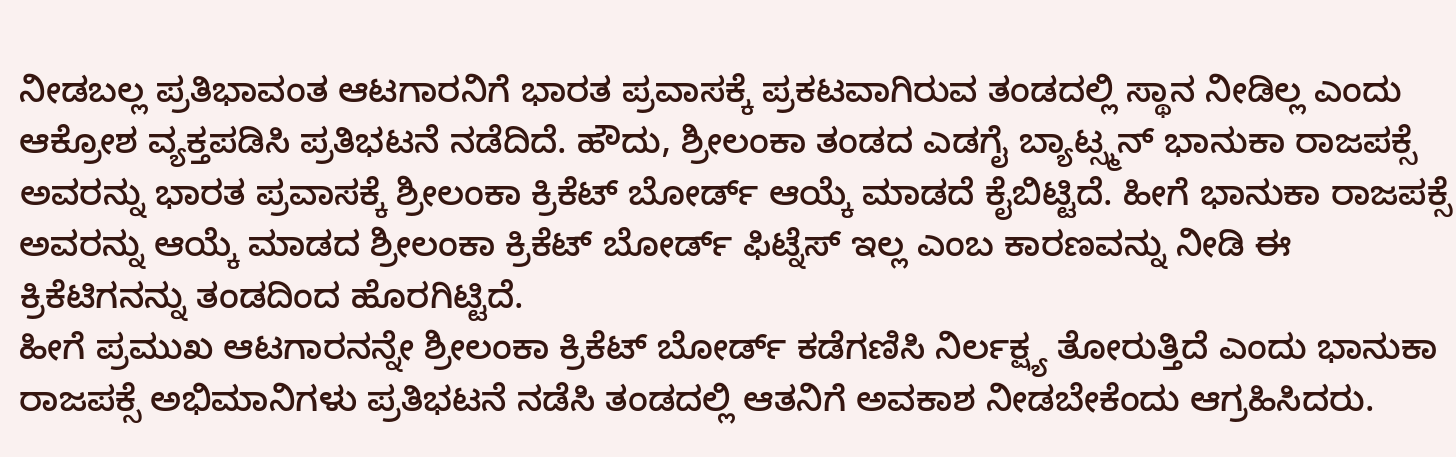ನೀಡಬಲ್ಲ ಪ್ರತಿಭಾವಂತ ಆಟಗಾರನಿಗೆ ಭಾರತ ಪ್ರವಾಸಕ್ಕೆ ಪ್ರಕಟವಾಗಿರುವ ತಂಡದಲ್ಲಿ ಸ್ಥಾನ ನೀಡಿಲ್ಲ ಎಂದು ಆಕ್ರೋಶ ವ್ಯಕ್ತಪಡಿಸಿ ಪ್ರತಿಭಟನೆ ನಡೆದಿದೆ. ಹೌದು, ಶ್ರೀಲಂಕಾ ತಂಡದ ಎಡಗೈ ಬ್ಯಾಟ್ಸ್ಮನ್ ಭಾನುಕಾ ರಾಜಪಕ್ಸೆ ಅವರನ್ನು ಭಾರತ ಪ್ರವಾಸಕ್ಕೆ ಶ್ರೀಲಂಕಾ ಕ್ರಿಕೆಟ್ ಬೋರ್ಡ್ ಆಯ್ಕೆ ಮಾಡದೆ ಕೈಬಿಟ್ಟಿದೆ. ಹೀಗೆ ಭಾನುಕಾ ರಾಜಪಕ್ಸೆ ಅವರನ್ನು ಆಯ್ಕೆ ಮಾಡದ ಶ್ರೀಲಂಕಾ ಕ್ರಿಕೆಟ್ ಬೋರ್ಡ್ ಫಿಟ್ನೆಸ್ ಇಲ್ಲ ಎಂಬ ಕಾರಣವನ್ನು ನೀಡಿ ಈ ಕ್ರಿಕೆಟಿಗನನ್ನು ತಂಡದಿಂದ ಹೊರಗಿಟ್ಟಿದೆ.
ಹೀಗೆ ಪ್ರಮುಖ ಆಟಗಾರನನ್ನೇ ಶ್ರೀಲಂಕಾ ಕ್ರಿಕೆಟ್ ಬೋರ್ಡ್ ಕಡೆಗಣಿಸಿ ನಿರ್ಲಕ್ಷ್ಯ ತೋರುತ್ತಿದೆ ಎಂದು ಭಾನುಕಾ ರಾಜಪಕ್ಸೆ ಅಭಿಮಾನಿಗಳು ಪ್ರತಿಭಟನೆ ನಡೆಸಿ ತಂಡದಲ್ಲಿ ಆತನಿಗೆ ಅವಕಾಶ ನೀಡಬೇಕೆಂದು ಆಗ್ರಹಿಸಿದರು.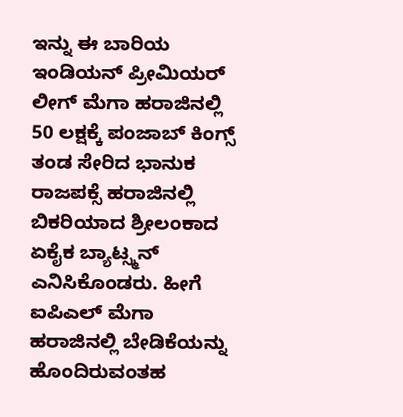ಇನ್ನು ಈ ಬಾರಿಯ ಇಂಡಿಯನ್ ಪ್ರೀಮಿಯರ್ ಲೀಗ್ ಮೆಗಾ ಹರಾಜಿನಲ್ಲಿ 50 ಲಕ್ಷಕ್ಕೆ ಪಂಜಾಬ್ ಕಿಂಗ್ಸ್ ತಂಡ ಸೇರಿದ ಭಾನುಕ ರಾಜಪಕ್ಸೆ ಹರಾಜಿನಲ್ಲಿ ಬಿಕರಿಯಾದ ಶ್ರೀಲಂಕಾದ ಏಕೈಕ ಬ್ಯಾಟ್ಸ್ಮನ್ ಎನಿಸಿಕೊಂಡರು. ಹೀಗೆ ಐಪಿಎಲ್ ಮೆಗಾ ಹರಾಜಿನಲ್ಲಿ ಬೇಡಿಕೆಯನ್ನು ಹೊಂದಿರುವಂತಹ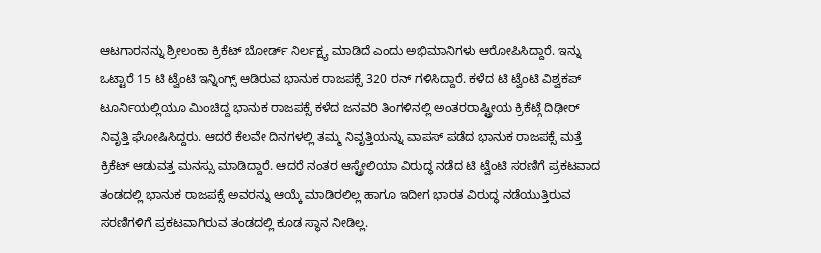ಆಟಗಾರನನ್ನು ಶ್ರೀಲಂಕಾ ಕ್ರಿಕೆಟ್ ಬೋರ್ಡ್ ನಿರ್ಲಕ್ಷ್ಯ ಮಾಡಿದೆ ಎಂದು ಅಭಿಮಾನಿಗಳು ಆರೋಪಿಸಿದ್ದಾರೆ. ಇನ್ನು ಒಟ್ಟಾರೆ 15 ಟಿ ಟ್ವೆಂಟಿ ಇನ್ನಿಂಗ್ಸ್ ಆಡಿರುವ ಭಾನುಕ ರಾಜಪಕ್ಸೆ 320 ರನ್ ಗಳಿಸಿದ್ದಾರೆ. ಕಳೆದ ಟಿ ಟ್ವೆಂಟಿ ವಿಶ್ವಕಪ್ ಟೂರ್ನಿಯಲ್ಲಿಯೂ ಮಿಂಚಿದ್ದ ಭಾನುಕ ರಾಜಪಕ್ಸೆ ಕಳೆದ ಜನವರಿ ತಿಂಗಳಿನಲ್ಲಿ ಅಂತರರಾಷ್ಟ್ರೀಯ ಕ್ರಿಕೆಟ್ಗೆ ದಿಢೀರ್ ನಿವೃತ್ತಿ ಘೋಷಿಸಿದ್ದರು. ಆದರೆ ಕೆಲವೇ ದಿನಗಳಲ್ಲಿ ತಮ್ಮ ನಿವೃತ್ತಿಯನ್ನು ವಾಪಸ್ ಪಡೆದ ಭಾನುಕ ರಾಜಪಕ್ಸೆ ಮತ್ತೆ ಕ್ರಿಕೆಟ್ ಆಡುವತ್ತ ಮನಸ್ಸು ಮಾಡಿದ್ದಾರೆ. ಆದರೆ ನಂತರ ಆಸ್ಟ್ರೇಲಿಯಾ ವಿರುದ್ಧ ನಡೆದ ಟಿ ಟ್ವೆಂಟಿ ಸರಣಿಗೆ ಪ್ರಕಟವಾದ ತಂಡದಲ್ಲಿ ಭಾನುಕ ರಾಜಪಕ್ಸೆ ಅವರನ್ನು ಆಯ್ಕೆ ಮಾಡಿರಲಿಲ್ಲ ಹಾಗೂ ಇದೀಗ ಭಾರತ ವಿರುದ್ಧ ನಡೆಯುತ್ತಿರುವ ಸರಣಿಗಳಿಗೆ ಪ್ರಕಟವಾಗಿರುವ ತಂಡದಲ್ಲಿ ಕೂಡ ಸ್ಥಾನ ನೀಡಿಲ್ಲ.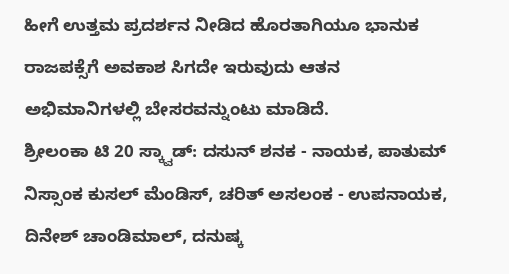ಹೀಗೆ ಉತ್ತಮ ಪ್ರದರ್ಶನ ನೀಡಿದ ಹೊರತಾಗಿಯೂ ಭಾನುಕ ರಾಜಪಕ್ಸೆಗೆ ಅವಕಾಶ ಸಿಗದೇ ಇರುವುದು ಆತನ ಅಭಿಮಾನಿಗಳಲ್ಲಿ ಬೇಸರವನ್ನುಂಟು ಮಾಡಿದೆ.
ಶ್ರೀಲಂಕಾ ಟಿ 20 ಸ್ಕ್ವಾಡ್: ದಸುನ್ ಶನಕ - ನಾಯಕ, ಪಾತುಮ್ ನಿಸ್ಸಾಂಕ ಕುಸಲ್ ಮೆಂಡಿಸ್, ಚರಿತ್ ಅಸಲಂಕ - ಉಪನಾಯಕ, ದಿನೇಶ್ ಚಾಂಡಿಮಾಲ್, ದನುಷ್ಕ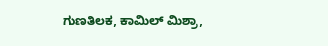ಗುಣತಿಲಕ, ಕಾಮಿಲ್ ಮಿಶ್ರಾ,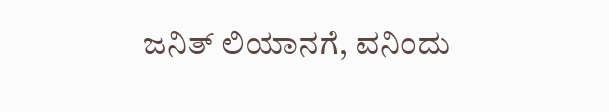ಜನಿತ್ ಲಿಯಾನಗೆ, ವನಿಂದು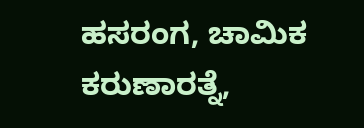ಹಸರಂಗ, ಚಾಮಿಕ ಕರುಣಾರತ್ನೆ,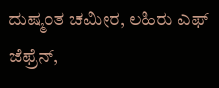ದುಷ್ಮಂತ ಚಮೀರ, ಲಹಿರು ಎಫ್ ಜೆಫ್ರೆನ್,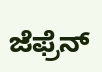ಜೆಫ್ರೆನ್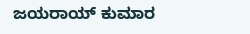ಜಯರಾಯ್ ಕುಮಾರ